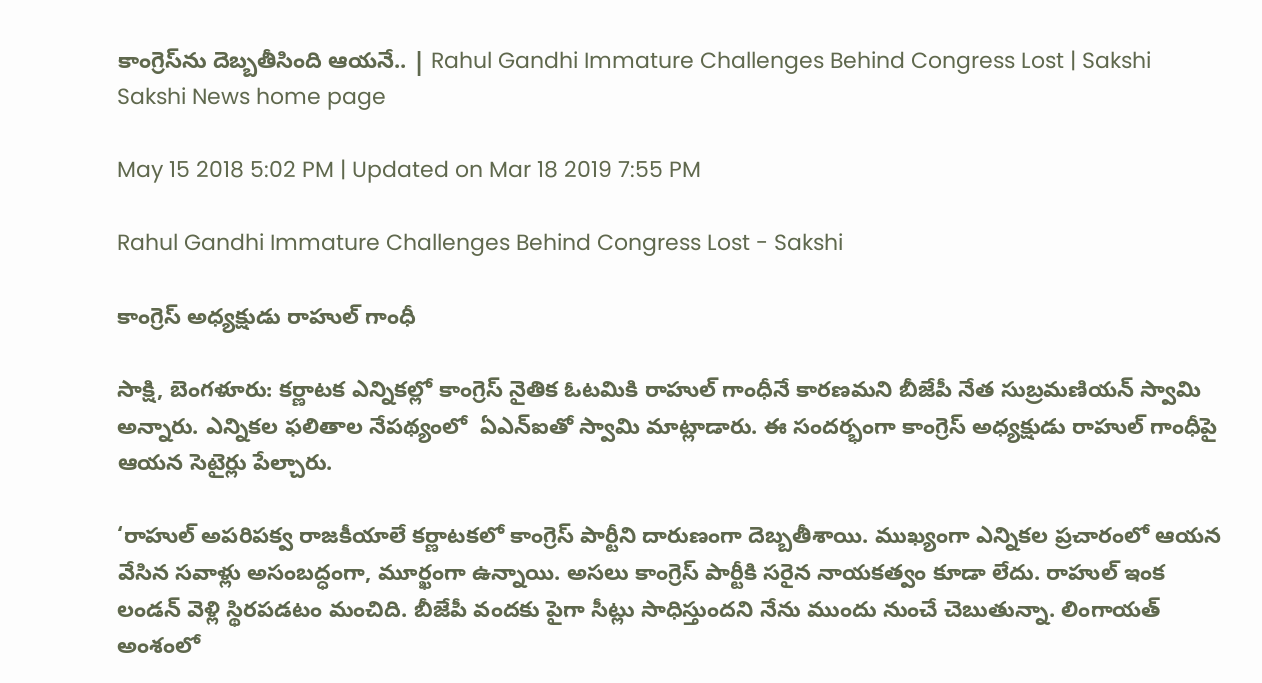కాంగ్రెస్‌ను దెబ్బతీసింది ఆయనే.. | Rahul Gandhi Immature Challenges Behind Congress Lost | Sakshi
Sakshi News home page

May 15 2018 5:02 PM | Updated on Mar 18 2019 7:55 PM

Rahul Gandhi Immature Challenges Behind Congress Lost - Sakshi

కాంగ్రెస్‌ అధ్యక్షుడు రాహుల్‌ గాంధీ

సాక్షి, బెంగళూరు: కర్ణాటక ఎన్నికల్లో కాంగ్రెస్‌ నైతిక ఓటమికి రాహుల్‌ గాంధీనే కారణమని బీజేపీ నేత సుబ్రమణియన్‌ స్వామి అన్నారు. ఎన్నికల ఫలితాల నేపథ్యంలో  ఏఎన్‌ఐతో స్వామి మాట్లాడారు. ఈ సందర్భంగా కాంగ్రెస్‌ అధ్యక్షుడు రాహుల్‌ గాంధీపై ఆయన సెటైర్లు పేల్చారు.

‘రాహుల్ అపరిపక్వ రాజకీయాలే కర్ణాటకలో కాంగ్రెస్‌ పార్టీని దారుణంగా దెబ్బతీశాయి. ముఖ్యంగా ఎన్నికల ప్రచారంలో ఆయన వేసిన సవాళ్లు అసంబద్ధంగా, మూర్ఖంగా ఉన్నాయి. అసలు కాంగ్రెస్‌ పార్టీకి సరైన నాయకత్వం కూడా లేదు. రాహుల్‌ ఇంక లండన్‌ వెళ్లి స్థిరపడటం మంచిది. బీజేపీ వందకు పైగా సీట్లు సాధిస్తుందని నేను ముందు నుంచే చెబుతున్నా. లింగాయత్‌ అంశంలో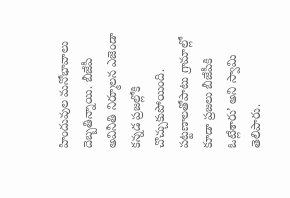హిందువుల మనోభావాలు దెబ్బతిన్నాయి. బీజేపీ అవినీతి నిర్మూలన ఎజెండా కన్నడ ప్రజల్లోకి చొచ్చుకుపోయింది. పట్టణాలతోపాటు గ్రామాల్లో కూడా ప్రజలు బీజేపీకి ఓట్లేశారు’ అని స్వామి తెలిపారు.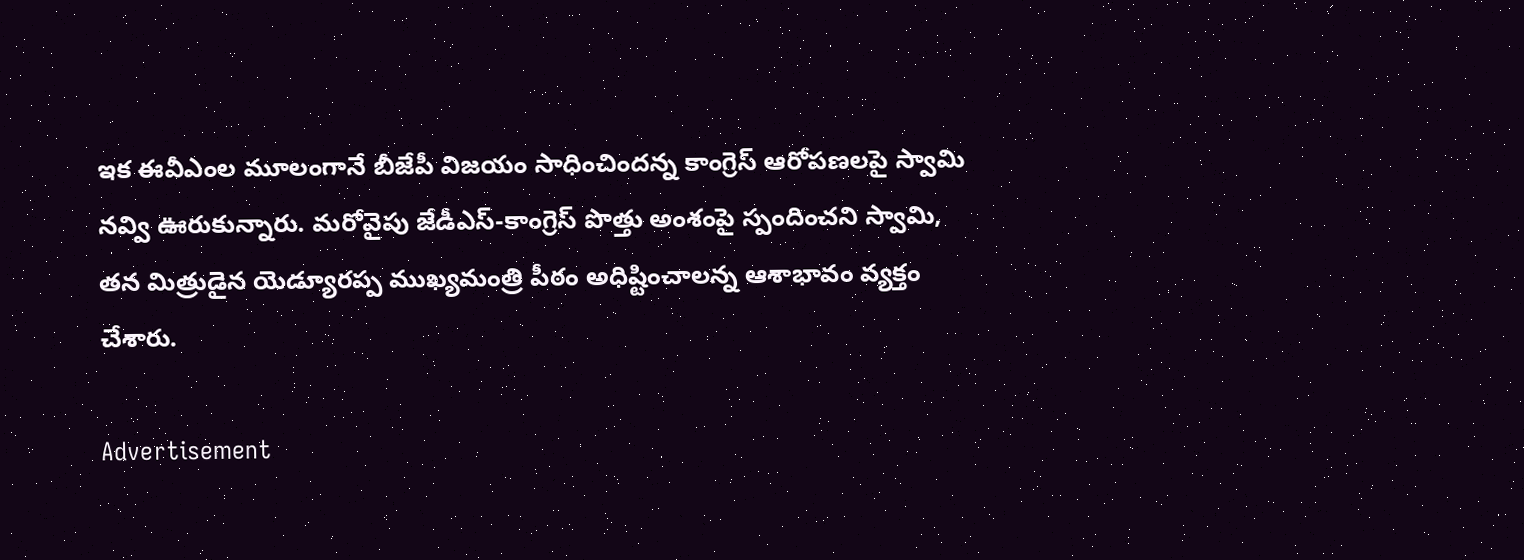ఇక ఈవీఎంల మూలంగానే బీజేపీ విజయం సాధించిందన్న కాంగ్రెస్‌ ఆరోపణలపై స్వామి నవ్వి ఊరుకున్నారు. మరోవైపు జేడీఎస్‌-కాంగ్రెస్‌ పొత్తు అంశంపై స్పందించని స్వామి, తన మిత్రుడైన యెడ్యూరప్ప ముఖ్యమంత్రి పీఠం అధిష్టించాలన్న ఆశాభావం వ్యక్తం చేశారు.

Advertisement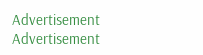Advertisement
Advertisement